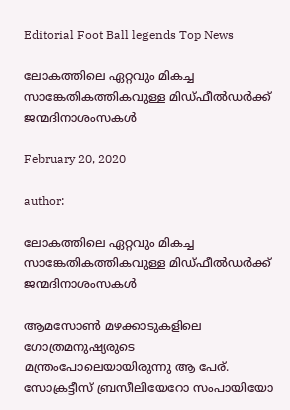Editorial Foot Ball legends Top News

ലോകത്തിലെ ഏറ്റവും മികച്ച സാങ്കേതികത്തികവുള്ള മിഡ്ഫീല്‍ഡര്‍ക്ക് ജന്മദിനാശംസകൾ

February 20, 2020

author:

ലോകത്തിലെ ഏറ്റവും മികച്ച സാങ്കേതികത്തികവുള്ള മിഡ്ഫീല്‍ഡര്‍ക്ക് ജന്മദിനാശംസകൾ

ആമസോണ്‍ മഴക്കാടുകളിലെ ഗോത്രമനുഷ്യരുടെ മന്ത്രംപോലെയായിരുന്നു ആ പേര്. സോക്രട്ടീസ് ബ്രസീലിയേറോ സംപായിയോ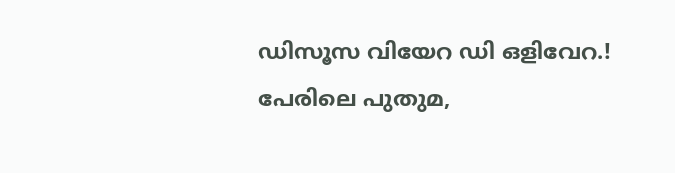ഡിസൂസ വിയേറ ഡി ഒളിവേറ.! പേരിലെ പുതുമ,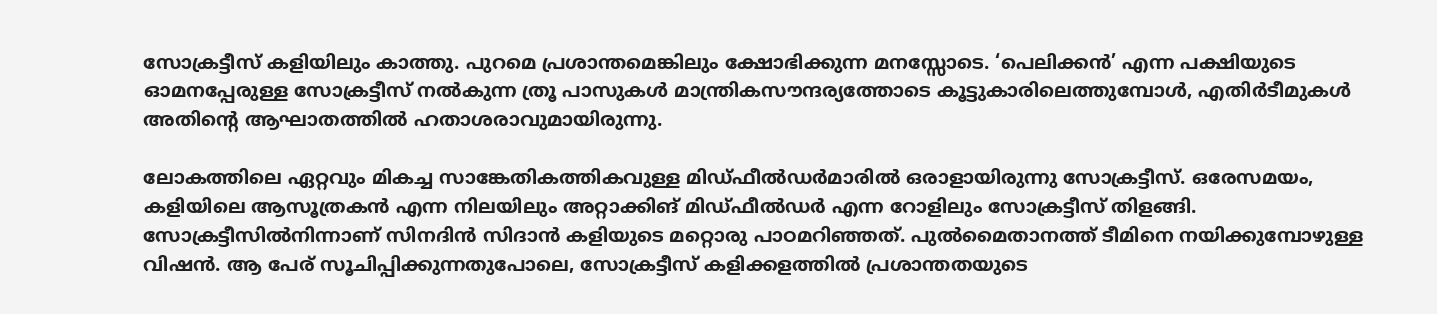സോക്രട്ടീസ് കളിയിലും കാത്തു. പുറമെ പ്രശാന്തമെങ്കിലും ക്ഷോഭിക്കുന്ന മനസ്സോടെ. ‘പെലിക്കന്‍’ എന്ന പക്ഷിയുടെ ഓമനപ്പേരുള്ള സോക്രട്ടീസ് നല്‍കുന്ന ത്രൂ പാസുകള്‍ മാന്ത്രികസൗന്ദര്യത്തോടെ കൂട്ടുകാരിലെത്തുമ്പോള്‍, എതിര്‍ടീമുകള്‍ അതിന്റെ ആഘാതത്തില്‍ ഹതാശരാവുമായിരുന്നു.

ലോകത്തിലെ ഏറ്റവും മികച്ച സാങ്കേതികത്തികവുള്ള മിഡ്ഫീല്‍ഡര്‍മാരില്‍ ഒരാളായിരുന്നു സോക്രട്ടീസ്. ഒരേസമയം, കളിയിലെ ആസൂത്രകന്‍ എന്ന നിലയിലും അറ്റാക്കിങ് മിഡ്ഫീല്‍ഡര്‍ എന്ന റോളിലും സോക്രട്ടീസ് തിളങ്ങി. സോക്രട്ടീസില്‍നിന്നാണ് സിനദിന്‍ സിദാന്‍ കളിയുടെ മറ്റൊരു പാഠമറിഞ്ഞത്. പുല്‍മൈതാനത്ത് ടീമിനെ നയിക്കുമ്പോഴുള്ള വിഷന്‍. ആ പേര് സൂചിപ്പിക്കുന്നതുപോലെ, സോക്രട്ടീസ് കളിക്കളത്തില്‍ പ്രശാന്തതയുടെ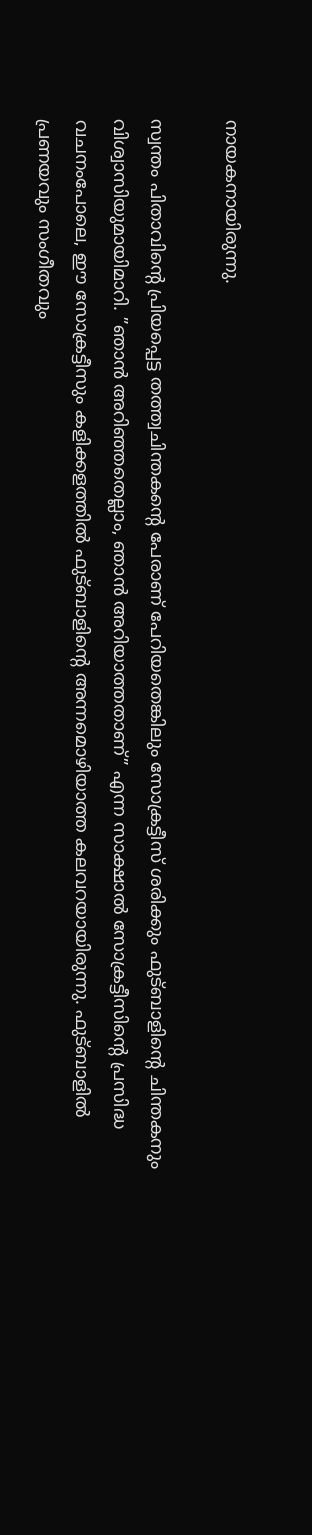നായകനായിരുന്നു.

സ്വന്തം പിതാവിന്റെ പ്രിയപ്പെട്ട തത്ത്വചിന്തകന്റെ പേരാണ് പേറിയതെങ്കിലും സോക്രട്ടീസ് ശരിക്കും ഫുട്ബാളിന്റെ ചിന്തകനും വിശ്വാസിയുമായിമാറി. ”ഞാന്‍ അറിഞ്ഞതെല്ലാം, ഞാന്‍ അറിയാത്തതാണ്” എന്ന സാക്ഷാല്‍ സോക്രട്ടീസിന്റെ പ്രസിദ്ധ വചനംപോലെ, ഈ സോക്രട്ടീസും കളിക്കളത്തില്‍ ഫുട്ബാളിന്റെ അന്നമൊഴിയാത്ത കലവറയായിരുന്നു. ഫുട്ബാളില്‍ പ്രണയവും സംഗീതവും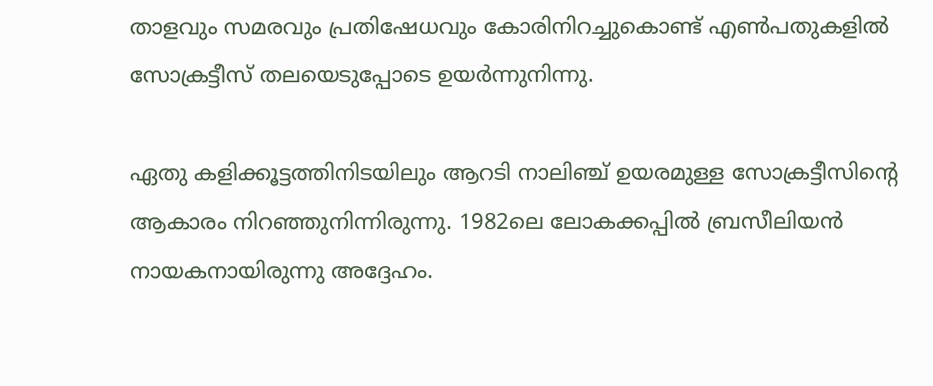താളവും സമരവും പ്രതിഷേധവും കോരിനിറച്ചുകൊണ്ട് എണ്‍പതുകളില്‍ സോക്രട്ടീസ് തലയെടുപ്പോടെ ഉയര്‍ന്നുനിന്നു.

ഏതു കളിക്കൂട്ടത്തിനിടയിലും ആറടി നാലിഞ്ച് ഉയരമുള്ള സോക്രട്ടീസിന്റെ ആകാരം നിറഞ്ഞുനിന്നിരുന്നു. 1982ലെ ലോകക്കപ്പില്‍ ബ്രസീലിയന്‍ നായകനായിരുന്നു അദ്ദേഹം.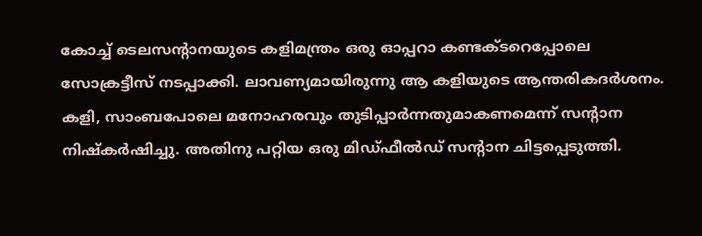കോച്ച് ടെലസന്റാനയുടെ കളിമന്ത്രം ഒരു ഓപ്പറാ കണ്ടക്ടറെപ്പോലെ സോക്രട്ടീസ് നടപ്പാക്കി. ലാവണ്യമായിരുന്നു ആ കളിയുടെ ആന്തരികദര്‍ശനം. കളി, സാംബപോലെ മനോഹരവും തുടിപ്പാര്‍ന്നതുമാകണമെന്ന് സന്റാന നിഷ്‌കര്‍ഷിച്ചു. അതിനു പറ്റിയ ഒരു മിഡ്ഫീല്‍ഡ് സന്റാന ചിട്ടപ്പെടുത്തി.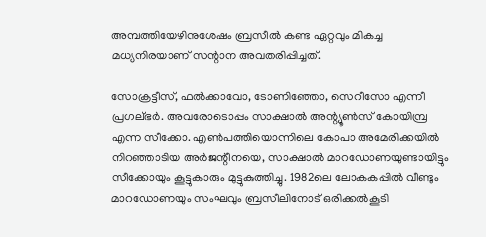അമ്പത്തിയേഴിനുശേഷം ബ്രസീല്‍ കണ്ട ഏറ്റവും മികച്ച മധ്യനിരയാണ് സന്റാന അവതരിപ്പിച്ചത്.

സോക്രട്ടീസ്, ഫല്‍ക്കാവോ, ടോണിഞ്ഞോ, സെറീസോ എന്നീ പ്രഗല്ഭര്‍. അവരോടൊപ്പം സാക്ഷാല്‍ അന്റ്യൂണ്‍സ് കോയിമ്പ്ര എന്ന സീക്കോ. എണ്‍പത്തിയൊന്നിലെ കോപാ അമേരിക്കയില്‍ നിറഞ്ഞാടിയ അര്‍ജന്റീനയെ, സാക്ഷാല്‍ മാറഡോണയുണ്ടായിട്ടും സീക്കോയും കൂട്ടുകാരും മുട്ടുകുത്തിച്ചു. 1982ലെ ലോകകപ്പില്‍ വീണ്ടും മാറഡോണയും സംഘവും ബ്രസീലിനോട് ഒരിക്കല്‍കൂടി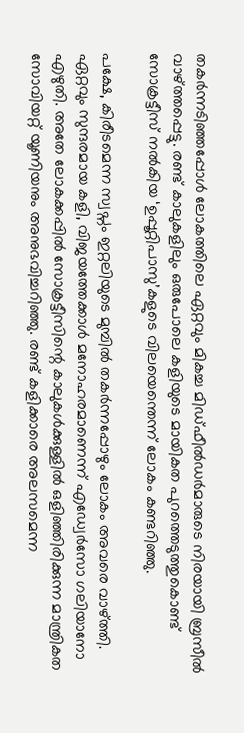തകര്‍ന്നടിഞ്ഞപ്പോള്‍ ലോകത്തിലെ ഏറ്റവും മികച്ച മിഡ്ഫീല്‍ഡര്‍മാരുടെ നിരയായി ബ്രസീല്‍ വാഴ്ത്തപ്പെട്ടു. രണ്ട് കാലുകളിലും ഒരുപോലെ കളിയുടെ മായികത പുറത്തെടുത്തുകൊണ്ട് സോക്രട്ടീസ് നല്‍കിയ ‘ഉപ്പൂറ്റിപാസു’കളുടെ വിലയെന്തെന്ന് ലോകം കണ്ടറിഞ്ഞു.

പക്ഷേ, കിരീടമെന്ന സ്വപ്നം ഇറ്റലിയുടെ മുമ്പില്‍ തകര്‍ന്നപ്പോഴും ലോകം അവരെ വാഴ്ത്തി. ഏറ്റവും സുന്ദരമായ കളി, വിജയത്തേക്കാള്‍ മനോഹരമാണെന്ന് എഡ്വേര്‍സോ ഗലിയാനോ എഴുതി. അതേ ലോകക്കപ്പില്‍ സോക്രട്ടീസിന്റെ കാലുകള്‍ക്കുള്ളില്‍ ഒളിഞ്ഞിരിക്കുന്ന മാന്ത്രികത സോവിയറ്റ് യൂണിയനും അനുഭവിച്ചറിഞ്ഞു. രണ്ട് കളിക്കാരെ അലസമെന്ന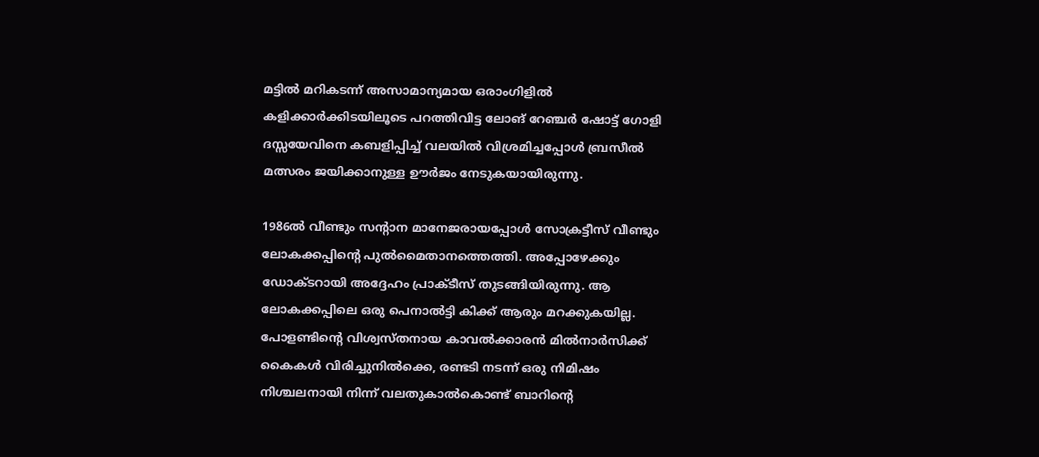മട്ടില്‍ മറികടന്ന് അസാമാന്യമായ ഒരാംഗിളില്‍ കളിക്കാര്‍ക്കിടയിലൂടെ പറത്തിവിട്ട ലോങ് റേഞ്ചര്‍ ഷോട്ട് ഗോളി ദസ്സയേവിനെ കബളിപ്പിച്ച് വലയില്‍ വിശ്രമിച്ചപ്പോള്‍ ബ്രസീല്‍ മത്സരം ജയിക്കാനുള്ള ഊര്‍ജം നേടുകയായിരുന്നു.

1986ല്‍ വീണ്ടും സന്റാന മാനേജരായപ്പോള്‍ സോക്രട്ടീസ് വീണ്ടും ലോകക്കപ്പിന്റെ പുല്‍മൈതാനത്തെത്തി. അപ്പോഴേക്കും ഡോക്ടറായി അദ്ദേഹം പ്രാക്ടീസ് തുടങ്ങിയിരുന്നു. ആ ലോകക്കപ്പിലെ ഒരു പെനാല്‍ട്ടി കിക്ക് ആരും മറക്കുകയില്ല. പോളണ്ടിന്റെ വിശ്വസ്തനായ കാവല്‍ക്കാരന്‍ മില്‍നാര്‍സിക്ക് കൈകള്‍ വിരിച്ചുനില്‍ക്കെ, രണ്ടടി നടന്ന് ഒരു നിമിഷം നിശ്ചലനായി നിന്ന് വലതുകാല്‍കൊണ്ട് ബാറിന്റെ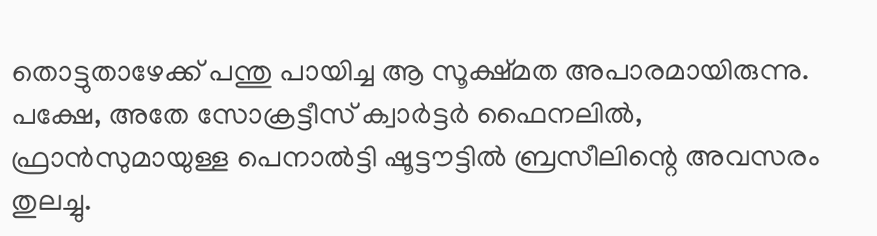തൊട്ടുതാഴേക്ക് പന്തു പായിച്ച ആ സൂക്ഷ്മത അപാരമായിരുന്നു. പക്ഷേ, അതേ സോക്രട്ടീസ് ക്വാര്‍ട്ടര്‍ ഫൈനലില്‍, ഫ്രാന്‍സുമായുള്ള പെനാല്‍ട്ടി ഷൂട്ടൗട്ടില്‍ ബ്രസീലിന്റെ അവസരം തുലച്ചു.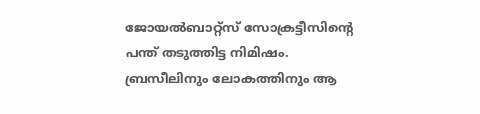ജോയല്‍ബാറ്റ്‌സ് സോക്രട്ടീസിന്റെ പന്ത് തടുത്തിട്ട നിമിഷം. ബ്രസീലിനും ലോകത്തിനും ആ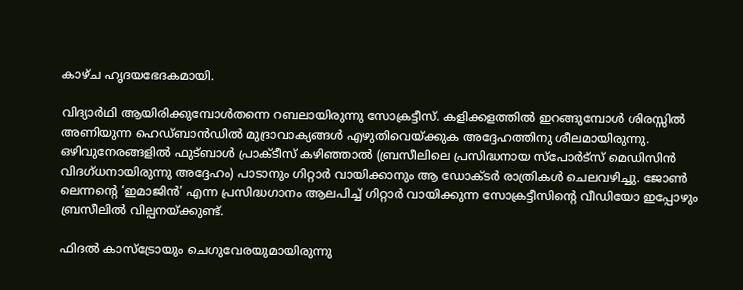കാഴ്ച ഹൃദയഭേദകമായി.

വിദ്യാര്‍ഥി ആയിരിക്കുമ്പോള്‍തന്നെ റബലായിരുന്നു സോക്രട്ടീസ്. കളിക്കളത്തില്‍ ഇറങ്ങുമ്പോള്‍ ശിരസ്സില്‍ അണിയുന്ന ഹെഡ്ബാന്‍ഡില്‍ മുദ്രാവാക്യങ്ങള്‍ എഴുതിവെയ്ക്കുക അദ്ദേഹത്തിനു ശീലമായിരുന്നു. ഒഴിവുനേരങ്ങളില്‍ ഫുട്ബാള്‍ പ്രാക്ടീസ് കഴിഞ്ഞാല്‍ (ബ്രസീലിലെ പ്രസിദ്ധനായ സ്‌പോര്‍ട്‌സ് മെഡിസിന്‍ വിദഗ്ധനായിരുന്നു അദ്ദേഹം) പാടാനും ഗിറ്റാര്‍ വായിക്കാനും ആ ഡോക്ടര്‍ രാത്രികള്‍ ചെലവഴിച്ചു. ജോണ്‍ ലെന്നന്റെ ‘ഇമാജിന്‍’ എന്ന പ്രസിദ്ധഗാനം ആലപിച്ച് ഗിറ്റാര്‍ വായിക്കുന്ന സോക്രട്ടീസിന്റെ വീഡിയോ ഇപ്പോഴും ബ്രസീലില്‍ വില്പനയ്ക്കുണ്ട്.

ഫിദല്‍ കാസ്‌ട്രോയും ചെഗുവേരയുമായിരുന്നു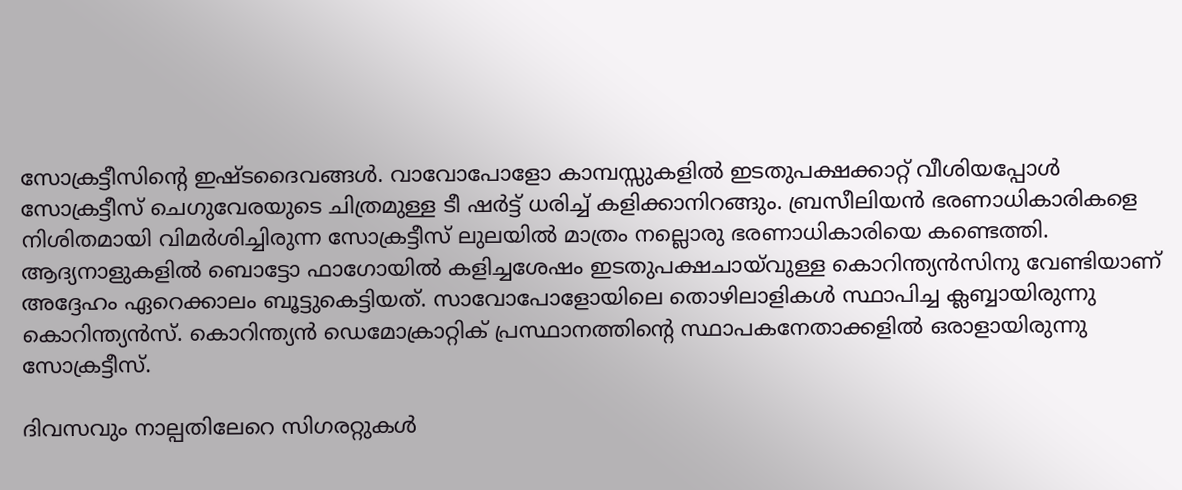സോക്രട്ടീസിന്റെ ഇഷ്ടദൈവങ്ങള്‍. വാവോപോളോ കാമ്പസ്സുകളില്‍ ഇടതുപക്ഷക്കാറ്റ് വീശിയപ്പോള്‍ സോക്രട്ടീസ് ചെഗുവേരയുടെ ചിത്രമുള്ള ടീ ഷര്‍ട്ട് ധരിച്ച് കളിക്കാനിറങ്ങും. ബ്രസീലിയന്‍ ഭരണാധികാരികളെ നിശിതമായി വിമര്‍ശിച്ചിരുന്ന സോക്രട്ടീസ് ലുലയില്‍ മാത്രം നല്ലൊരു ഭരണാധികാരിയെ കണ്ടെത്തി. ആദ്യനാളുകളില്‍ ബൊട്ടോ ഫാഗോയില്‍ കളിച്ചശേഷം ഇടതുപക്ഷചായ്‌വുള്ള കൊറിന്ത്യന്‍സിനു വേണ്ടിയാണ് അദ്ദേഹം ഏറെക്കാലം ബൂട്ടുകെട്ടിയത്. സാവോപോളോയിലെ തൊഴിലാളികള്‍ സ്ഥാപിച്ച ക്ലബ്ബായിരുന്നു കൊറിന്ത്യന്‍സ്. കൊറിന്ത്യന്‍ ഡെമോക്രാറ്റിക് പ്രസ്ഥാനത്തിന്റെ സ്ഥാപകനേതാക്കളില്‍ ഒരാളായിരുന്നു സോക്രട്ടീസ്.

ദിവസവും നാല്പതിലേറെ സിഗരറ്റുകള്‍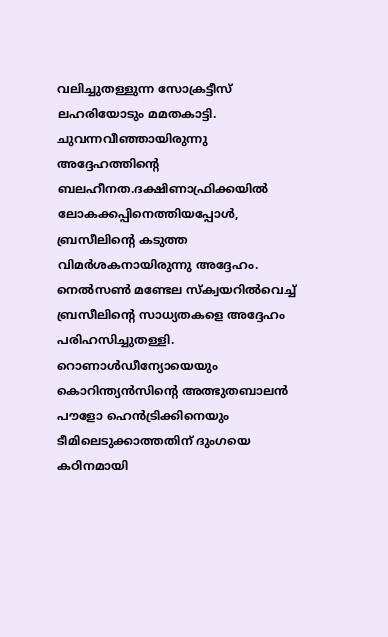വലിച്ചുതള്ളുന്ന സോക്രട്ടീസ് ലഹരിയോടും മമതകാട്ടി. ചുവന്നവീഞ്ഞായിരുന്നു അദ്ദേഹത്തിന്റെ ബലഹീനത.ദക്ഷിണാഫ്രിക്കയില്‍ ലോകക്കപ്പിനെത്തിയപ്പോള്‍, ബ്രസീലിന്റെ കടുത്ത വിമര്‍ശകനായിരുന്നു അദ്ദേഹം. നെല്‍സണ്‍ മണ്ടേല സ്‌ക്വയറില്‍വെച്ച് ബ്രസീലിന്റെ സാധ്യതകളെ അദ്ദേഹം പരിഹസിച്ചുതള്ളി. റൊണാള്‍ഡീന്യോയെയും കൊറിന്ത്യന്‍സിന്റെ അത്ഭുതബാലന്‍ പൗളോ ഹെന്‍ട്രിക്കിനെയും ടീമിലെടുക്കാത്തതിന് ദുംഗയെ കഠിനമായി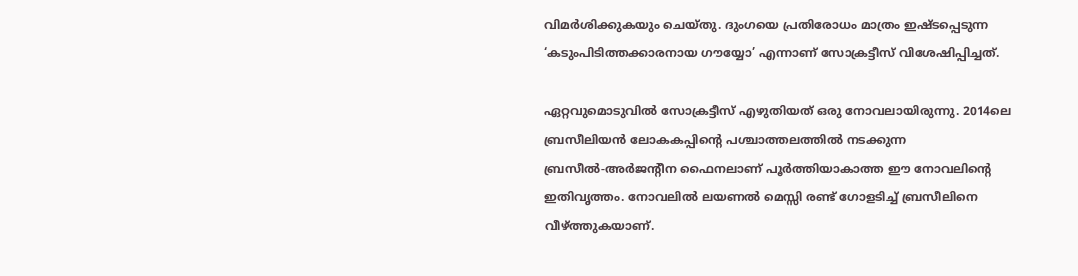വിമര്‍ശിക്കുകയും ചെയ്തു. ദുംഗയെ പ്രതിരോധം മാത്രം ഇഷ്ടപ്പെടുന്ന ‘കടുംപിടിത്തക്കാരനായ ഗൗയ്യോ’ എന്നാണ് സോക്രട്ടീസ് വിശേഷിപ്പിച്ചത്.

ഏറ്റവുമൊടുവില്‍ സോക്രട്ടീസ് എഴുതിയത് ഒരു നോവലായിരുന്നു. 2014ലെ ബ്രസീലിയന്‍ ലോകകപ്പിന്റെ പശ്ചാത്തലത്തില്‍ നടക്കുന്ന ബ്രസീല്‍-അര്‍ജന്റീന ഫൈനലാണ് പൂര്‍ത്തിയാകാത്ത ഈ നോവലിന്റെ ഇതിവൃത്തം. നോവലില്‍ ലയണല്‍ മെസ്സി രണ്ട് ഗോളടിച്ച് ബ്രസീലിനെ വീഴ്ത്തുകയാണ്.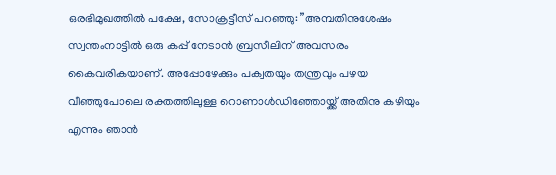ഒരഭിമുഖത്തില്‍ പക്ഷേ, സോക്രട്ടീസ് പറഞ്ഞു: ”അമ്പതിനുശേഷം സ്വന്തംനാട്ടില്‍ ഒരു കപ്പ് നേടാന്‍ ബ്രസീലിന് അവസരം കൈവരികയാണ്. അപ്പോഴേക്കും പക്വതയും തന്ത്രവും പഴയ വീഞ്ഞുപോലെ രക്തത്തിലുള്ള റൊണാള്‍ഡിഞ്ഞോയ്ക്ക് അതിനു കഴിയും എന്നും ഞാന്‍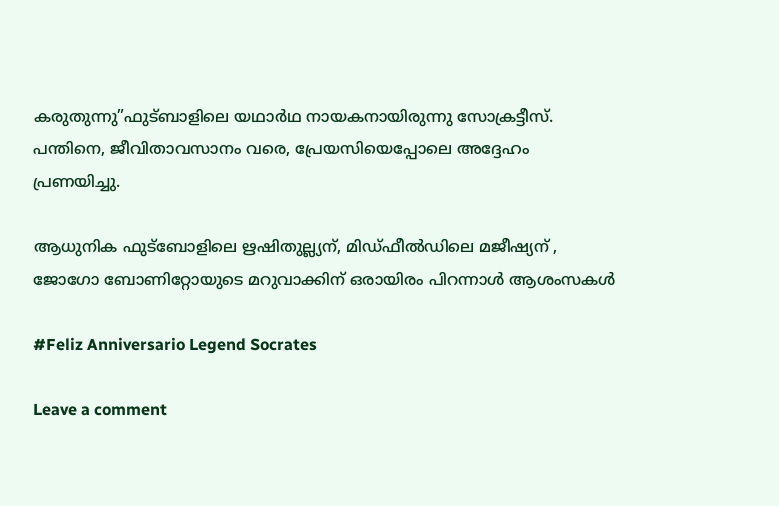കരുതുന്നു”ഫുട്ബാളിലെ യഥാര്‍ഥ നായകനായിരുന്നു സോക്രട്ടീസ്. പന്തിനെ, ജീവിതാവസാനം വരെ, പ്രേയസിയെപ്പോലെ അദ്ദേഹം പ്രണയിച്ചു.

ആധുനിക ഫുട്ബോളിലെ ഋഷിതുല്ല്യന്, മിഡ്ഫീൽഡിലെ മജീഷ്യന് , ജോഗോ ബോണിറ്റോയുടെ മറുവാക്കിന് ഒരായിരം പിറന്നാൾ ആശംസകൾ

#Feliz Anniversario Legend Socrates

Leave a comment